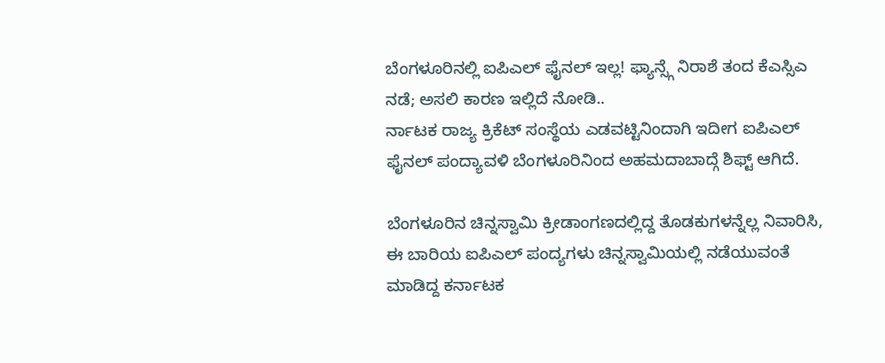ಬೆಂಗಳೂರಿನಲ್ಲಿ ಐಪಿಎಲ್ ಫೈನಲ್ ಇಲ್ಲ! ಫ್ಯಾನ್ಸ್ಗೆ ನಿರಾಶೆ ತಂದ ಕೆಎಸ್ಸಿಎ ನಡೆ; ಅಸಲಿ ಕಾರಣ ಇಲ್ಲಿದೆ ನೋಡಿ..
ರ್ನಾಟಕ ರಾಜ್ಯ ಕ್ರಿಕೆಟ್ ಸಂಸ್ಥೆಯ ಎಡವಟ್ಟಿನಿಂದಾಗಿ ಇದೀಗ ಐಪಿಎಲ್ ಫೈನಲ್ ಪಂದ್ಯಾವಳಿ ಬೆಂಗಳೂರಿನಿಂದ ಅಹಮದಾಬಾದ್ಗೆ ಶಿಫ್ಟ್ ಆಗಿದೆ.

ಬೆಂಗಳೂರಿನ ಚಿನ್ನಸ್ವಾಮಿ ಕ್ರೀಡಾಂಗಣದಲ್ಲಿದ್ದ ತೊಡಕುಗಳನ್ನೆಲ್ಲ ನಿವಾರಿಸಿ, ಈ ಬಾರಿಯ ಐಪಿಎಲ್ ಪಂದ್ಯಗಳು ಚಿನ್ನಸ್ವಾಮಿಯಲ್ಲಿ ನಡೆಯುವಂತೆ ಮಾಡಿದ್ದ ಕರ್ನಾಟಕ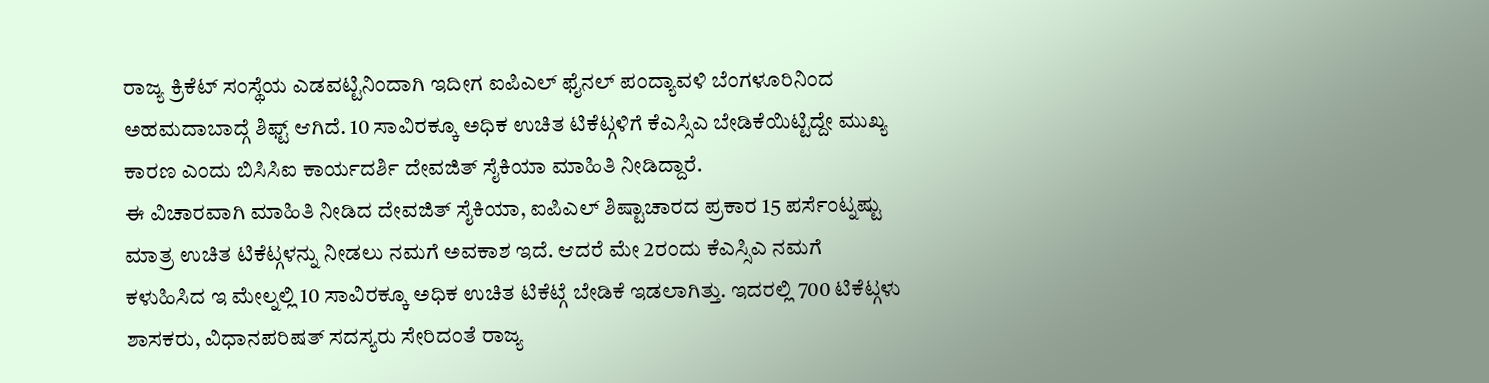ರಾಜ್ಯ ಕ್ರಿಕೆಟ್ ಸಂಸ್ಥೆಯ ಎಡವಟ್ಟಿನಿಂದಾಗಿ ಇದೀಗ ಐಪಿಎಲ್ ಫೈನಲ್ ಪಂದ್ಯಾವಳಿ ಬೆಂಗಳೂರಿನಿಂದ ಅಹಮದಾಬಾದ್ಗೆ ಶಿಫ್ಟ್ ಆಗಿದೆ. 10 ಸಾವಿರಕ್ಕೂ ಅಧಿಕ ಉಚಿತ ಟಿಕೆಟ್ಗಳಿಗೆ ಕೆಎಸ್ಸಿಎ ಬೇಡಿಕೆಯಿಟ್ಟಿದ್ದೇ ಮುಖ್ಯ ಕಾರಣ ಎಂದು ಬಿಸಿಸಿಐ ಕಾರ್ಯದರ್ಶಿ ದೇವಜಿತ್ ಸೈಕಿಯಾ ಮಾಹಿತಿ ನೀಡಿದ್ದಾರೆ.
ಈ ವಿಚಾರವಾಗಿ ಮಾಹಿತಿ ನೀಡಿದ ದೇವಜಿತ್ ಸೈಕಿಯಾ, ಐಪಿಎಲ್ ಶಿಷ್ಟಾಚಾರದ ಪ್ರಕಾರ 15 ಪರ್ಸೆಂಟ್ನಷ್ಟು ಮಾತ್ರ ಉಚಿತ ಟಿಕೆಟ್ಗಳನ್ನು ನೀಡಲು ನಮಗೆ ಅವಕಾಶ ಇದೆ. ಆದರೆ ಮೇ 2ರಂದು ಕೆಎಸ್ಸಿಎ ನಮಗೆ ಕಳುಹಿಸಿದ ಇ ಮೇಲ್ನಲ್ಲಿ 10 ಸಾವಿರಕ್ಕೂ ಅಧಿಕ ಉಚಿತ ಟಿಕೆಟ್ಗೆ ಬೇಡಿಕೆ ಇಡಲಾಗಿತ್ತು. ಇದರಲ್ಲಿ 700 ಟಿಕೆಟ್ಗಳು ಶಾಸಕರು, ವಿಧಾನಪರಿಷತ್ ಸದಸ್ಯರು ಸೇರಿದಂತೆ ರಾಜ್ಯ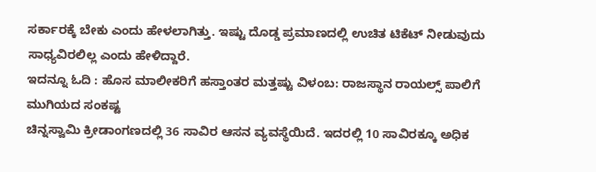ಸರ್ಕಾರಕ್ಕೆ ಬೇಕು ಎಂದು ಹೇಳಲಾಗಿತ್ತು. ಇಷ್ಟು ದೊಡ್ಡ ಪ್ರಮಾಣದಲ್ಲಿ ಉಚಿತ ಟಿಕೆಟ್ ನೀಡುವುದು ಸಾಧ್ಯವಿರಲಿಲ್ಲ ಎಂದು ಹೇಳಿದ್ದಾರೆ.
ಇದನ್ನೂ ಓದಿ : ಹೊಸ ಮಾಲೀಕರಿಗೆ ಹಸ್ತಾಂತರ ಮತ್ತಷ್ಟು ವಿಳಂಬ: ರಾಜಸ್ಥಾನ ರಾಯಲ್ಸ್ ಪಾಲಿಗೆ ಮುಗಿಯದ ಸಂಕಷ್ಟ
ಚಿನ್ನಸ್ವಾಮಿ ಕ್ರೀಡಾಂಗಣದಲ್ಲಿ 36 ಸಾವಿರ ಆಸನ ವ್ಯವಸ್ಥೆಯಿದೆ. ಇದರಲ್ಲಿ 10 ಸಾವಿರಕ್ಕೂ ಅಧಿಕ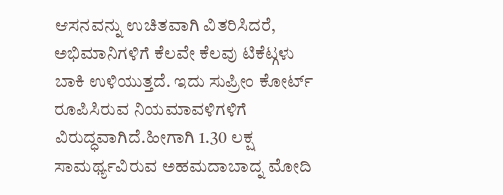ಆಸನವನ್ನು ಉಚಿತವಾಗಿ ವಿತರಿಸಿದರೆ, ಅಭಿಮಾನಿಗಳಿಗೆ ಕೆಲವೇ ಕೆಲವು ಟಿಕೆಟ್ಗಳು ಬಾಕಿ ಉಳಿಯುತ್ತದೆ. ಇದು ಸುಪ್ರೀಂ ಕೋರ್ಟ್ ರೂಪಿಸಿರುವ ನಿಯಮಾವಳಿಗಳಿಗೆ ವಿರುದ್ಧವಾಗಿದೆ.ಹೀಗಾಗಿ 1.30 ಲಕ್ಷ ಸಾಮರ್ಥ್ಯವಿರುವ ಅಹಮದಾಬಾದ್ನ ಮೋದಿ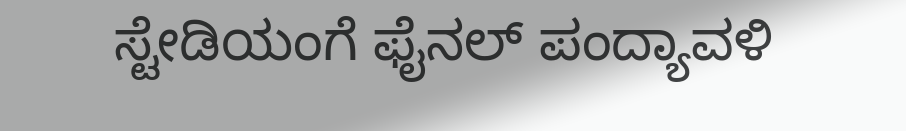ಸ್ಟೇಡಿಯಂಗೆ ಫೈನಲ್ ಪಂದ್ಯಾವಳಿ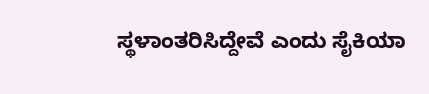ಸ್ಥಳಾಂತರಿಸಿದ್ದೇವೆ ಎಂದು ಸೈಕಿಯಾ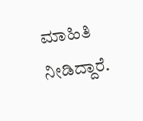ಮಾಹಿತಿ ನೀಡಿದ್ದಾರೆ.